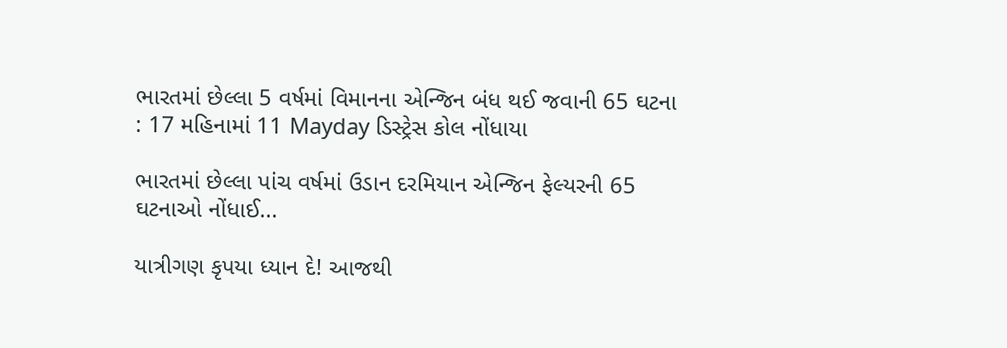ભારતમાં છેલ્લા 5 વર્ષમાં વિમાનના એન્જિન બંધ થઈ જવાની 65 ઘટના : 17 મહિનામાં 11 Mayday ડિસ્ટ્રેસ કોલ નોંધાયા

ભારતમાં છેલ્લા પાંચ વર્ષમાં ઉડાન દરમિયાન એન્જિન ફેલ્યરની 65 ઘટનાઓ નોંધાઈ...

યાત્રીગણ કૃપયા ધ્યાન દે! આજથી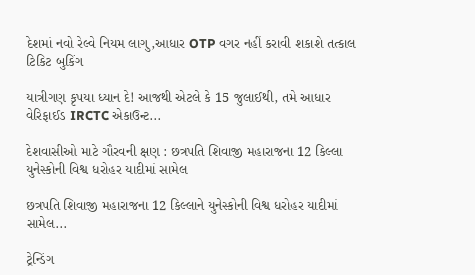દેશમાં નવો રેલ્વે નિયમ લાગુ,આધાર OTP વગર નહીં કરાવી શકાશે તત્કાલ ટિકિટ બુકિંગ

યાત્રીગણ કૃપયા ધ્યાન દે! આજથી એટલે કે 15 જુલાઈથી, તમે આધાર વેરિફાઈડ IRCTC એકાઉન્ટ...

દેશવાસીઓ માટે ગૌરવની ક્ષણ : છત્રપતિ શિવાજી મહારાજના 12 કિલ્લા યુનેસ્કોની વિશ્વ ધરોહર યાદીમાં સામેલ

છત્રપતિ શિવાજી મહારાજના 12 કિલ્લાને યુનેસ્કોની વિશ્વ ધરોહર યાદીમાં સામેલ...

ટ્રેન્ડિંગ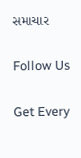સમાચાર

Follow Us

Get Every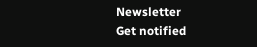Newsletter
Get notified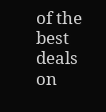of the best deals on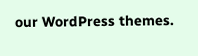our WordPress themes.